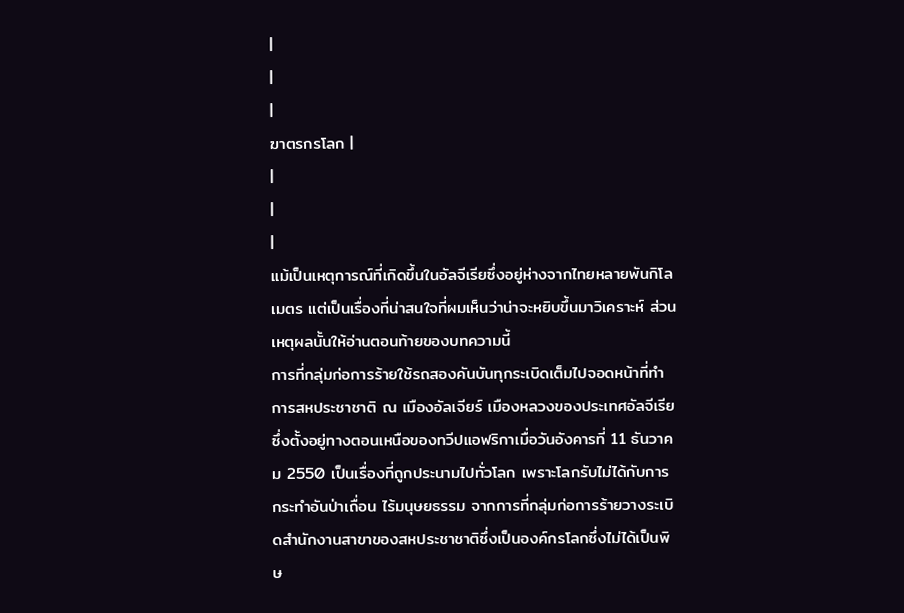|
|
|
ฆาตรกรโลก |
|
|
|
แม้เป็นเหตุการณ์ที่เกิดขึ้นในอัลจีเรียซึ่งอยู่ห่างจากไทยหลายพันกิโลเมตร แต่เป็นเรื่องที่น่าสนใจที่ผมเห็นว่าน่าจะหยิบขึ้นมาวิเคราะห์ ส่วนเหตุผลนั้นให้อ่านตอนท้ายของบทความนี้
การที่กลุ่มก่อการร้ายใช้รถสองคันบันทุกระเบิดเต็มไปจอดหน้าที่ทำการสหประชาชาติ ณ เมืองอัลเจียร์ เมืองหลวงของประเทศอัลจีเรียซึ่งตั้งอยู่ทางตอนเหนือของทวีปแอฟริกาเมื่อวันอังคารที่ 11 ธันวาคม 2550 เป็นเรื่องที่ถูกประนามไปทั่วโลก เพราะโลกรับไม่ได้กับการกระทำอันป่าเถื่อน ไร้มนุษยธรรม จากการที่กลุ่มก่อการร้ายวางระเบิดสำนักงานสาขาของสหประชาชาติซึ่งเป็นองค์กรโลกซึ่งไม่ได้เป็นพิษ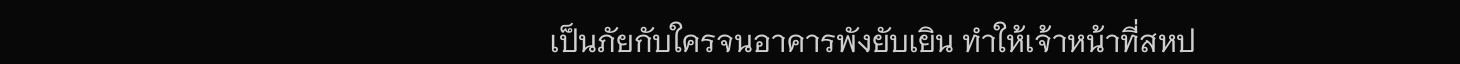เป็นภัยกับใครจนอาคารพังยับเยิน ทำให้เจ้าหน้าที่สหป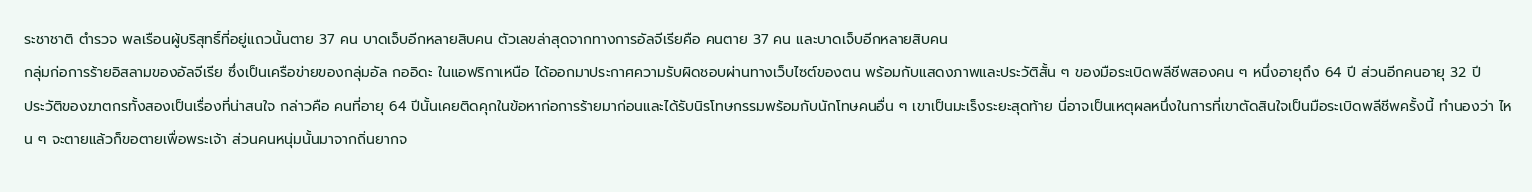ระชาชาติ ตำรวจ พลเรือนผู้บริสุทธิ์ที่อยู่แถวนั้นตาย 37 คน บาดเจ็บอีกหลายสิบคน ตัวเลขล่าสุดจากทางการอัลจีเรียคือ คนตาย 37 คน และบาดเจ็บอีกหลายสิบคน
กลุ่มก่อการร้ายอิสลามของอัลจีเรีย ซึ่งเป็นเครือข่ายของกลุ่มอัล กออิดะ ในแอฟริกาเหนือ ได้ออกมาประกาศความรับผิดชอบผ่านทางเว็บไซต์ของตน พร้อมกับแสดงภาพและประวัติสั้น ๆ ของมือระเบิดพลีชีพสองคน ๆ หนึ่งอายุถึง 64 ปี ส่วนอีกคนอายุ 32 ปี
ประวัติของฆาตกรทั้งสองเป็นเรื่องที่น่าสนใจ กล่าวคือ คนที่อายุ 64 ปีนั้นเคยติดคุกในข้อหาก่อการร้ายมาก่อนและได้รับนิรโทษกรรมพร้อมกับนักโทษคนอื่น ๆ เขาเป็นมะเร็งระยะสุดท้าย นี่อาจเป็นเหตุผลหนึ่งในการที่เขาตัดสินใจเป็นมือระเบิดพลีชีพครั้งนี้ ทำนองว่า ไหน ๆ จะตายแล้วก็ขอตายเพื่อพระเจ้า ส่วนคนหนุ่มนั้นมาจากถิ่นยากจ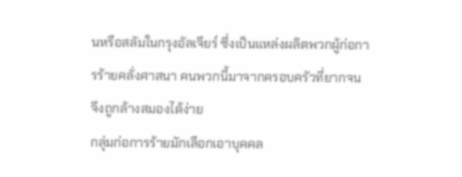นหรือสลัมในกรุงอัลเจียร์ ซึ่งเป็นแหล่งผลิตพวกผู้ก่อการร้ายคลั่งศาสนา คนพวกนี้มาจากครอบครัวที่ยากจน จึงถูกล้างสมองได้ง่าย
กลุ่มก่อการร้ายมักเลือกเอาบุคคล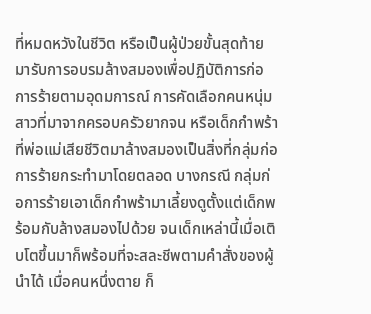ที่หมดหวังในชีวิต หรือเป็นผู้ป่วยขั้นสุดท้ายมารับการอบรมล้างสมองเพื่อปฏิบัติการก่อการร้ายตามอุดมการณ์ การคัดเลือกคนหนุ่มสาวที่มาจากครอบครัวยากจน หรือเด็กกำพร้าที่พ่อแม่เสียชีวิตมาล้างสมองเป็นสิ่งที่กลุ่มก่อการร้ายกระทำมาโดยตลอด บางกรณี กลุ่มก่อการร้ายเอาเด็กกำพร้ามาเลี้ยงดูตั้งแต่เด็กพร้อมกับล้างสมองไปด้วย จนเด็กเหล่านี้เมื่อเติบโตขึ้นมาก็พร้อมที่จะสละชีพตามคำสั่งของผู้นำได้ เมื่อคนหนึ่งตาย ก็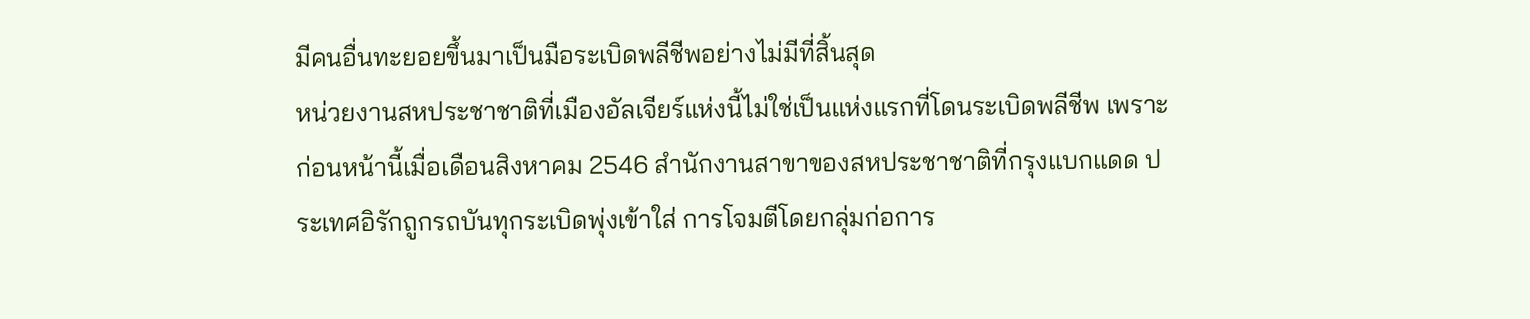มีคนอื่นทะยอยขึ้นมาเป็นมือระเบิดพลีชีพอย่างไม่มีที่สิ้นสุด
หน่วยงานสหประชาชาติที่เมืองอัลเจียร์แห่งนี้ไม่ใช่เป็นแห่งแรกที่โดนระเบิดพลีชีพ เพราะก่อนหน้านี้เมื่อเดือนสิงหาคม 2546 สำนักงานสาขาของสหประชาชาติที่กรุงแบกแดด ประเทศอิรักถูกรถบันทุกระเบิดพุ่งเข้าใส่ การโจมตีโดยกลุ่มก่อการ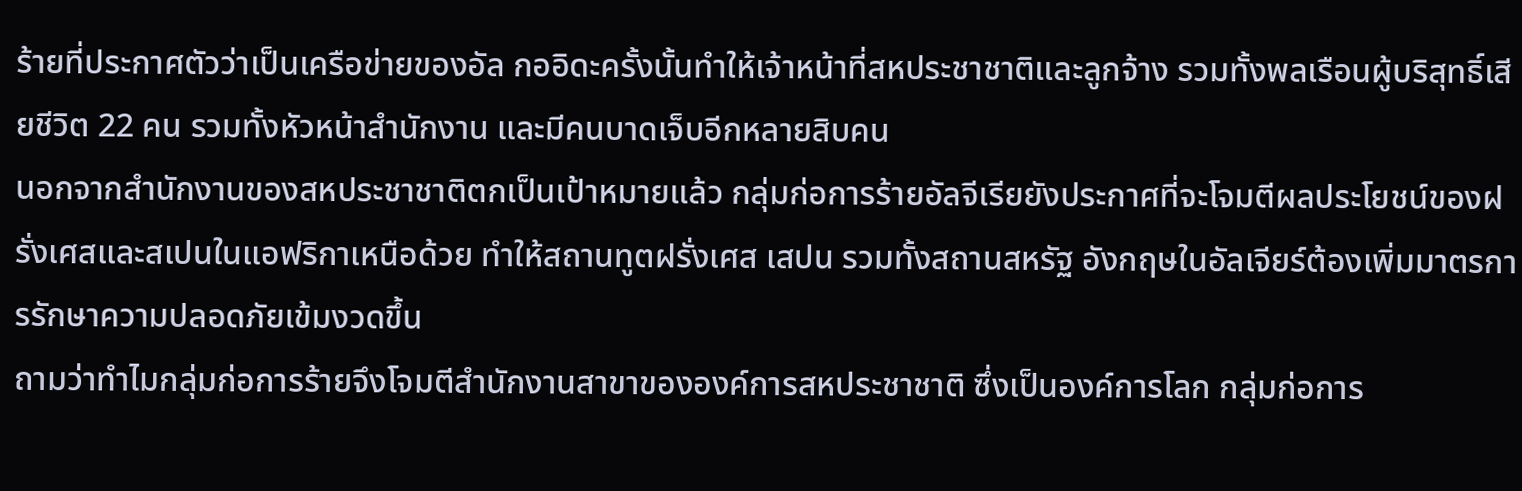ร้ายที่ประกาศตัวว่าเป็นเครือข่ายของอัล กออิดะครั้งนั้นทำให้เจ้าหน้าที่สหประชาชาติและลูกจ้าง รวมทั้งพลเรือนผู้บริสุทธิ์เสียชีวิต 22 คน รวมทั้งหัวหน้าสำนักงาน และมีคนบาดเจ็บอีกหลายสิบคน
นอกจากสำนักงานของสหประชาชาติตกเป็นเป้าหมายแล้ว กลุ่มก่อการร้ายอัลจีเรียยังประกาศที่จะโจมตีผลประโยชน์ของฝรั่งเศสและสเปนในแอฟริกาเหนือด้วย ทำให้สถานทูตฝรั่งเศส เสปน รวมทั้งสถานสหรัฐ อังกฤษในอัลเจียร์ต้องเพิ่มมาตรการรักษาความปลอดภัยเข้มงวดขึ้น
ถามว่าทำไมกลุ่มก่อการร้ายจึงโจมตีสำนักงานสาขาขององค์การสหประชาชาติ ซึ่งเป็นองค์การโลก กลุ่มก่อการ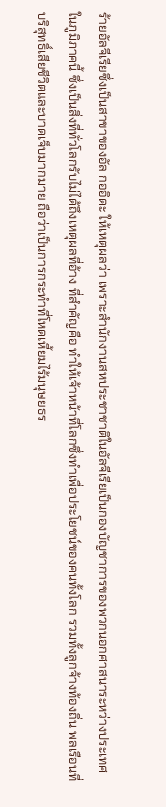ร้ายอัลจีเรียซึ่งเป็นสาขาของอัล กออิดะ ให้เหตุผลว่า เพราะสำนักงานสหประชาชาติในอัลจีเรียเป็นกองบัญชาการของพวกนอกศาสนาระหว่างประเทศในภูมิภาคนี้ ซึ่งเป็นสิ่งที่ทั่วโลกรับไม่ได้ถึงเหตุผลที่อ้าง ที่สำคัญคือ ทำให้เจ้าหน้าที่โลกซึ่งทำเพื่อประโยชน์ของคนทั้งโลก รวมทั้งลูกจ้างท้องถิ่น พลเรือนที่บริสุทธิ์เสียชีวิตและบาดเจ็บมากมาย ถือว่าเป็นการกระทำที่โหดเหี้ยมไร้มนุษยธร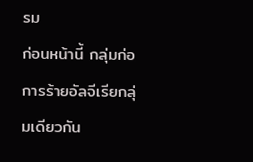รม
ก่อนหน้านี้ กลุ่มก่อการร้ายอัลจีเรียกลุ่มเดียวกัน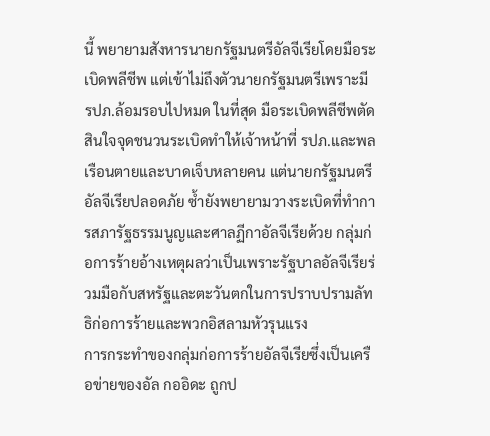นี้ พยายามสังหารนายกรัฐมนตรีอัลจีเรียโดยมือระเบิดพลีชีพ แต่เข้าไม่ถึงตัวนายกรัฐมนตรีเพราะมี รปภ.ล้อมรอบไปหมด ในที่สุด มือระเบิดพลีชีพตัดสินใจจุดชนวนระเบิดทำให้เจ้าหน้าที่ รปภ.และพลเรือนตายและบาดเจ็บหลายคน แต่นายกรัฐมนตรีอัลจีเรียปลอดภัย ซ้ำยังพยายามวางระเบิดที่ทำการสภารัฐธรรมนูญและศาลฏีกาอัลจีเรียด้วย กลุ่มก่อการร้ายอ้างเหตุผลว่าเป็นเพราะรัฐบาลอัลจีเรียร่วมมือกับสหรัฐและตะวันตกในการปราบปรามลัทธิก่อการร้ายและพวกอิสลามหัวรุนแรง
การกระทำของกลุ่มก่อการร้ายอัลจีเรียซึ่งเป็นเครือข่ายของอัล กออิดะ ถูกป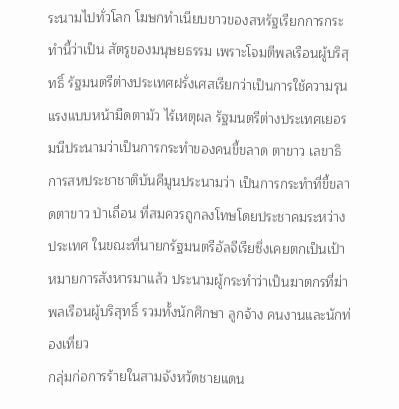ระนามไปทั่วโลก โฆษกทำเนียบขาวของสหรัฐเรียกการกระทำนี้ว่าเป็น สัตรูของมนุษยธรรม เพราะโจมตีพลเรือนผู้บริสุทธิ์ รัฐมนตรีต่างประเทศฝรั่งเศสเรียกว่าเป็นการใช้ความรุนแรงแบบหน้ามืดตามัว ไร้เหตุผล รัฐมนตรีต่างประเทศเยอรมนีประนามว่าเป็นการกระทำของคนขี้ขลาด ตาขาว เลขาธิการสหประชาชาติบันคีมูนประนามว่า เป็นการกระทำที่ขี้ขลาดตาขาว ป่าเถื่อน ที่สมควรถูกลงโทษโดยประชาคมระหว่างประเทศ ในขณะที่นายกรัฐมนตรีอัลจีเรียซึ่งเคยตกเป็นเป้าหมายการสังหารมาแล้ว ประนามผู้กระทำว่าเป็นฆาตกรที่ฆ่าพลเรือนผู้บริสุทธิ์ รวมทั้งนักศึกษา ลูกจ้าง คนงานและนักท่องเที่ยว
กลุ่มก่อการร้ายในสามจังหวัดชายแดน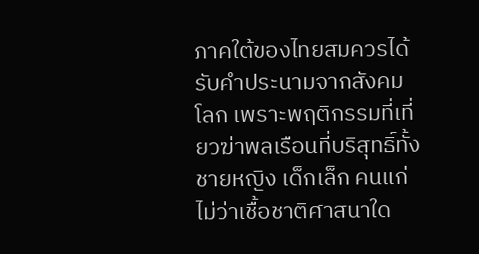ภาคใต้ของไทยสมควรได้รับคำประนามจากสังคมโลก เพราะพฤติกรรมที่เที่ยวฆ่าพลเรือนที่บริสุทธิ์ทั้งชายหญิง เด็กเล็ก คนแก่ ไม่ว่าเชื้อชาติศาสนาใด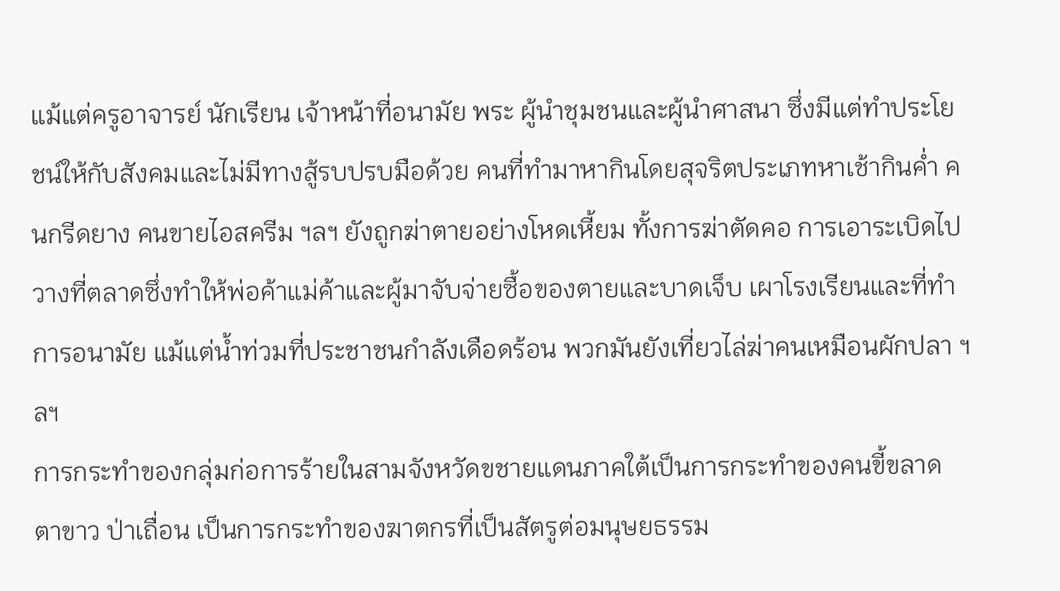แม้แต่ครูอาจารย์ นักเรียน เจ้าหน้าที่อนามัย พระ ผู้นำชุมชนและผู้นำศาสนา ซึ่งมีแต่ทำประโยชน์ให้กับสังคมและไม่มีทางสู้รบปรบมือด้วย คนที่ทำมาหากินโดยสุจริตประเภทหาเช้ากินค่ำ คนกรีดยาง คนขายไอสครีม ฯลฯ ยังถูกฆ่าตายอย่างโหดเหี้ยม ทั้งการฆ่าตัดคอ การเอาระเบิดไปวางที่ตลาดซึ่งทำให้พ่อค้าแม่ค้าและผู้มาจับจ่ายซื้อของตายและบาดเจ็บ เผาโรงเรียนและที่ทำการอนามัย แม้แต่น้ำท่วมที่ประชาชนกำลังเดือดร้อน พวกมันยังเที่ยวไล่ฆ่าคนเหมือนผักปลา ฯลฯ
การกระทำของกลุ่มก่อการร้ายในสามจังหวัดขชายแดนภาคใต้เป็นการกระทำของคนขี้ขลาด ตาขาว ป่าเถื่อน เป็นการกระทำของฆาตกรที่เป็นสัตรูต่อมนุษยธรรม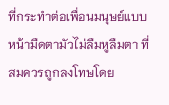ที่กระทำต่อเพื่อนมนุษย์แบบหน้ามืดตามัวไม่ลืมหูลืมตา ที่สมควรถูกลงโทษโดย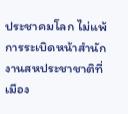ประชาคมโลก ไม่แพ้การระเบิดหน้าสำนักงานสหประชาชาติที่เมือง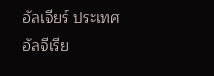อัลเจียร์ ประเทศอัลจีเรีย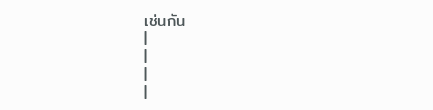เช่นกัน
|
|
|
|